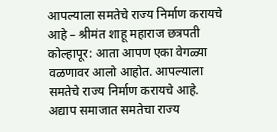आपल्याला समतेचे राज्य निर्माण करायचे आहे – श्रीमंत शाहू महाराज छत्रपती
कोल्हापूर: आता आपण एका वेगळ्या वळणावर आलो आहोत. आपल्याला समतेचे राज्य निर्माण करायचे आहे. अद्याप समाजात समतेचा राज्य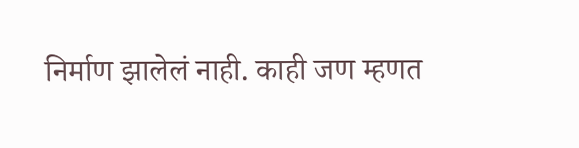निर्माण झालेलं नाही. काही जण म्हणत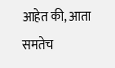आहेत की, आता समतेच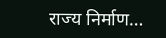राज्य निर्माण…